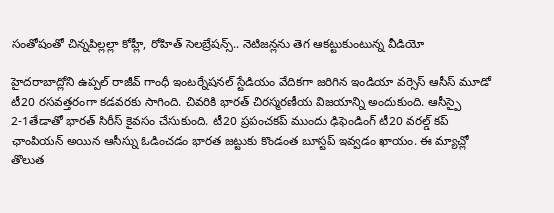సంతోషంతో చిన్నపిల్లల్లా కోహ్లీ, రోహిత్ సెలబ్రేషన్స్.. నెటిజన్లను తెగ ఆకట్టుకుంటున్న వీడియో

హైదరాబాద్లోని ఉప్పల్ రాజీవ్ గాంధీ ఇంటర్నేషనల్ స్టేడియం వేదికగా జరిగిన ఇండియా వర్సెస్ ఆసీస్ మూడో టీ20 రసవత్తరంగా కడవరకు సాగింది. చివరికి భారత్ చిరస్మరణీయ విజయాన్ని అందుకుంది. ఆసీస్పై 2-1తేడాతో భారత్ సిరీస్ కైవసం చేసుకుంది. టీ20 ప్రపంచకప్ ముందు ఢిఫెండింగ్ టీ20 వరల్డ్ కప్ ఛాంపియన్ అయిన ఆసీస్ను ఓడించడం భారత జట్టుకు కొండంత బూస్టప్ ఇవ్వడం ఖాయం. ఈ మ్యాచ్లో తొలుత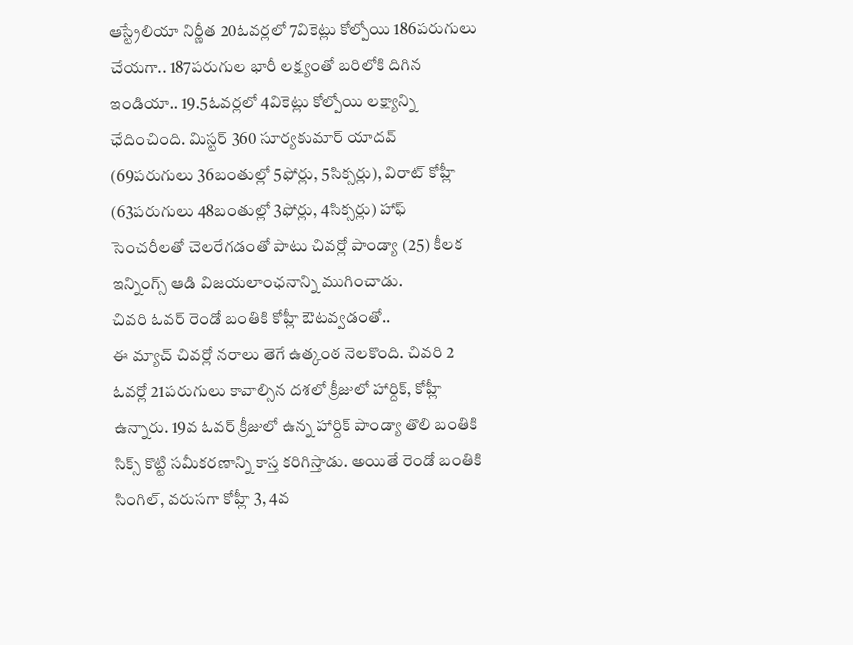ఆస్ట్రేలియా నిర్ణీత 20ఓవర్లలో 7వికెట్లు కోల్పోయి 186పరుగులు చేయగా.. 187పరుగుల భారీ లక్ష్యంతో బరిలోకి దిగిన ఇండియా.. 19.5ఓవర్లలో 4వికెట్లు కోల్పోయి లక్ష్యాన్ని ఛేదించింది. మిస్టర్ 360 సూర్యకుమార్ యాదవ్ (69పరుగులు 36బంతుల్లో 5ఫోర్లు, 5సిక్సర్లు), విరాట్ కోహ్లీ (63పరుగులు 48బంతుల్లో 3ఫోర్లు, 4సిక్సర్లు) హాఫ్ సెంచరీలతో చెలరేగడంతో పాటు చివర్లో పాండ్యా (25) కీలక ఇన్నింగ్స్ ఆడి విజయలాంఛనాన్ని ముగించాడు.
చివరి ఓవర్ రెండో బంతికి కోహ్లీ ఔటవ్వడంతో..
ఈ మ్యాచ్ చివర్లో నరాలు తెగే ఉత్కంఠ నెలకొంది. చివరి 2 ఓవర్లో 21పరుగులు కావాల్సిన దశలో క్రీజులో హార్దిక్, కోహ్లీ ఉన్నారు. 19వ ఓవర్ క్రీజులో ఉన్న హార్దిక్ పాండ్యా తొలి బంతికి సిక్స్ కొట్టి సమీకరణాన్ని కాస్త కరిగిస్తాడు. అయితే రెండో బంతికి సింగిల్, వరుసగా కోహ్లీ 3, 4వ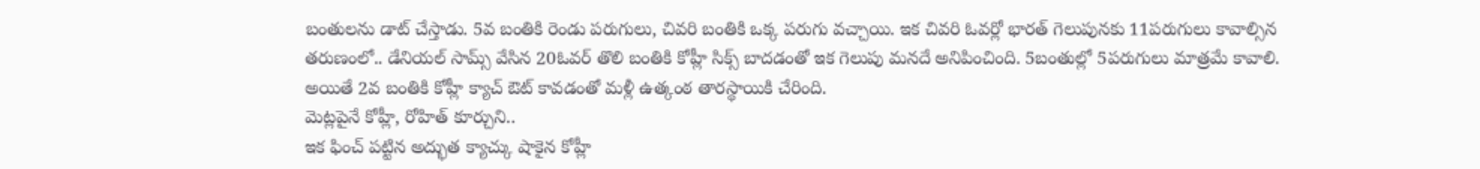బంతులను డాట్ చేస్తాడు. 5వ బంతికి రెండు పరుగులు, చివరి బంతికి ఒక్క పరుగు వచ్చాయి. ఇక చివరి ఓవర్లో భారత్ గెలుపునకు 11పరుగులు కావాల్సిన తరుణంలో.. డేనియల్ సామ్స్ వేసిన 20ఓవర్ తొలి బంతికి కోహ్లీ సిక్స్ బాదడంతో ఇక గెలుపు మనదే అనిపించింది. 5బంతుల్లో 5పరుగులు మాత్రమే కావాలి. అయితే 2వ బంతికి కోహ్లీ క్యాచ్ ఔట్ కావడంతో మళ్లీ ఉత్కంఠ తారస్థాయికి చేరింది.
మెట్లపైనే కోహ్లీ, రోహిత్ కూర్చుని..
ఇక ఫించ్ పట్టిన అద్భుత క్యాచ్కు షాకైన కోహ్లీ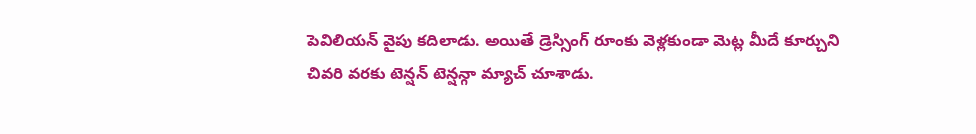పెవిలియన్ వైపు కదిలాడు. అయితే డ్రెస్సింగ్ రూంకు వెళ్లకుండా మెట్ల మీదే కూర్చుని చివరి వరకు టెన్షన్ టెన్షన్గా మ్యాచ్ చూశాడు.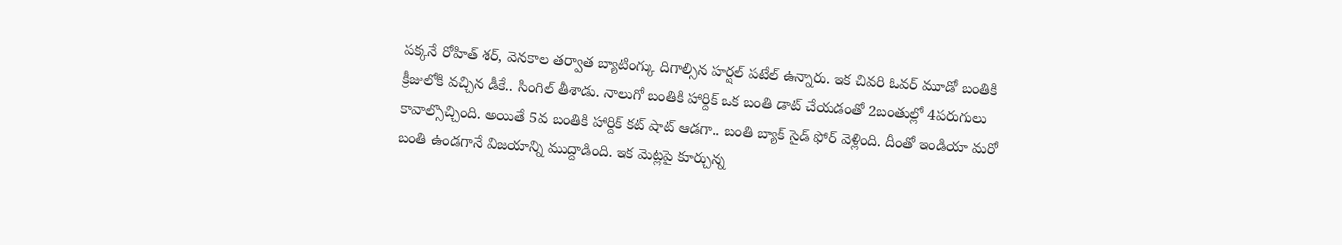పక్కనే రోహిత్ శర్, వెనకాల తర్వాత బ్యాటింగ్కు దిగాల్సిన హర్షల్ పటేల్ ఉన్నారు. ఇక చివరి ఓవర్ మూడో బంతికి క్రీజులోకి వచ్చిన డీకే.. సింగిల్ తీశాడు. నాలుగో బంతికి హార్దిక్ ఒక బంతి డాట్ చేయడంతో 2బంతుల్లో 4పరుగులు కావాల్సొచ్చింది. అయితే 5వ బంతికి హార్దిక్ కట్ షాట్ ఆడగా.. బంతి బ్యాక్ సైడ్ ఫోర్ వెళ్లింది. దీంతో ఇండియా మరో బంతి ఉండగానే విజయాన్ని ముద్దాడింది. ఇక మెట్లపై కూర్చున్న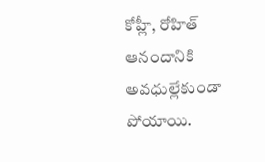కోహ్లీ, రోహిత్ ఆనందానికి అవధుల్లేకుండా పోయాయి.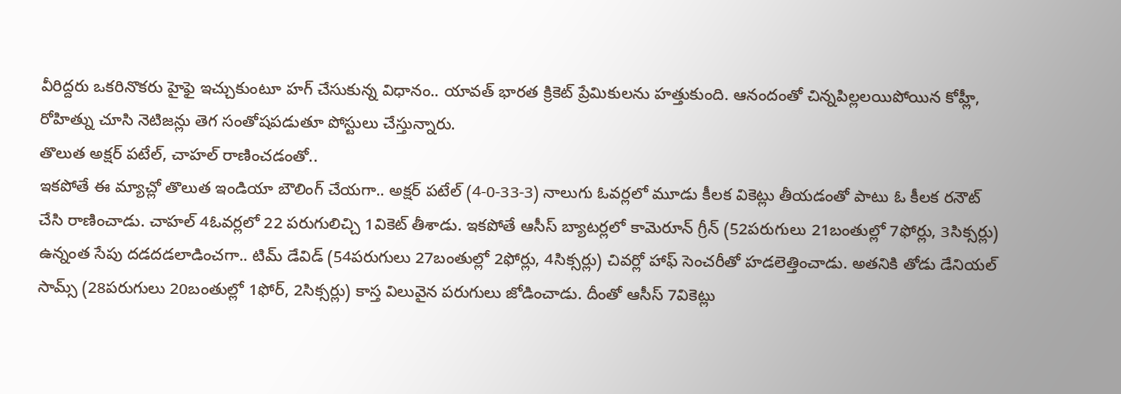వీరిద్దరు ఒకరినొకరు హైఫై ఇచ్చుకుంటూ హగ్ చేసుకున్న విధానం.. యావత్ భారత క్రికెట్ ప్రేమికులను హత్తుకుంది. ఆనందంతో చిన్నపిల్లలయిపోయిన కోహ్లీ, రోహిత్ను చూసి నెటిజన్లు తెగ సంతోషపడుతూ పోస్టులు చేస్తున్నారు.
తొలుత అక్షర్ పటేల్, చాహల్ రాణించడంతో..
ఇకపోతే ఈ మ్యాచ్లో తొలుత ఇండియా బౌలింగ్ చేయగా.. అక్షర్ పటేల్ (4-0-33-3) నాలుగు ఓవర్లలో మూడు కీలక వికెట్లు తీయడంతో పాటు ఓ కీలక రనౌట్ చేసి రాణించాడు. చాహల్ 4ఓవర్లలో 22 పరుగులిచ్చి 1వికెట్ తీశాడు. ఇకపోతే ఆసీస్ బ్యాటర్లలో కామెరూన్ గ్రీన్ (52పరుగులు 21బంతుల్లో 7ఫోర్లు, 3సిక్సర్లు) ఉన్నంత సేపు దడదడలాడించగా.. టిమ్ డేవిడ్ (54పరుగులు 27బంతుల్లో 2ఫోర్లు, 4సిక్సర్లు) చివర్లో హాఫ్ సెంచరీతో హడలెత్తించాడు. అతనికి తోడు డేనియల్ సామ్స్ (28పరుగులు 20బంతుల్లో 1ఫోర్, 2సిక్సర్లు) కాస్త విలువైన పరుగులు జోడించాడు. దీంతో ఆసీస్ 7వికెట్లు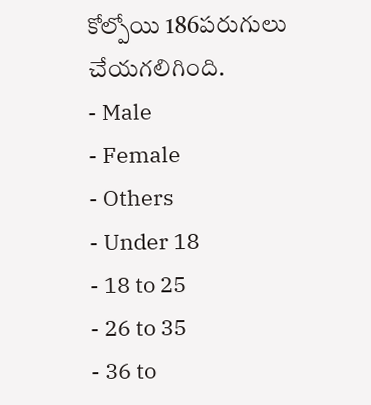కోల్పోయి 186పరుగులు చేయగలిగింది.
- Male
- Female
- Others
- Under 18
- 18 to 25
- 26 to 35
- 36 to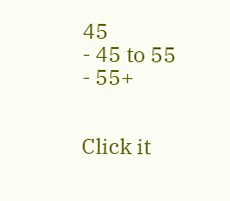45
- 45 to 55
- 55+


Click it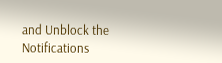and Unblock the Notifications